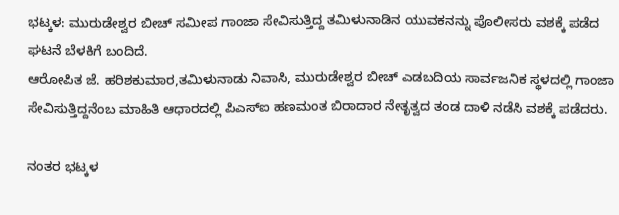ಭಟ್ಕಳ: ಮುರುಡೇಶ್ವರ ಬೀಚ್ ಸಮೀಪ ಗಾಂಜಾ ಸೇವಿಸುತ್ತಿದ್ದ ತಮಿಳುನಾಡಿನ ಯುವಕನನ್ನು ಪೊಲೀಸರು ವಶಕ್ಕೆ ಪಡೆದ ಘಟನೆ ಬೆಳಕಿಗೆ ಬಂದಿದೆ.
ಆರೋಪಿತ ಜೆ. ಹರಿಶಕುಮಾರ,ತಮಿಳುನಾಡು ನಿವಾಸಿ, ಮುರುಡೇಶ್ವರ ಬೀಚ್ ಎಡಬದಿಯ ಸಾರ್ವಜನಿಕ ಸ್ಥಳದಲ್ಲಿ ಗಾಂಜಾ ಸೇವಿಸುತ್ತಿದ್ದನೆಂಬ ಮಾಹಿತಿ ಆಧಾರದಲ್ಲಿ ಪಿಎಸ್ಐ ಹಣಮಂತ ಬಿರಾದಾರ ನೇತೃತ್ವದ ತಂಡ ದಾಳಿ ನಡೆಸಿ ವಶಕ್ಕೆ ಪಡೆದರು.

ನಂತರ ಭಟ್ಕಳ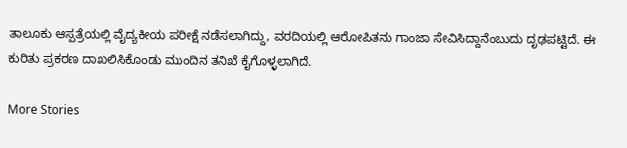ತಾಲೂಕು ಆಸ್ಪತ್ರೆಯಲ್ಲಿ ವೈದ್ಯಕೀಯ ಪರೀಕ್ಷೆ ನಡೆಸಲಾಗಿದ್ದು, ವರದಿಯಲ್ಲಿ ಆರೋಪಿತನು ಗಾಂಜಾ ಸೇವಿಸಿದ್ದಾನೆಂಬುದು ದೃಢಪಟ್ಟಿದೆ. ಈ ಕುರಿತು ಪ್ರಕರಣ ದಾಖಲಿಸಿಕೊಂಡು ಮುಂದಿನ ತನಿಖೆ ಕೈಗೊಳ್ಳಲಾಗಿದೆ.

More Stories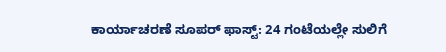ಕಾರ್ಯಾಚರಣೆ ಸೂಪರ್ ಫಾಸ್ಟ್: 24 ಗಂಟೆಯಲ್ಲೇ ಸುಲಿಗೆ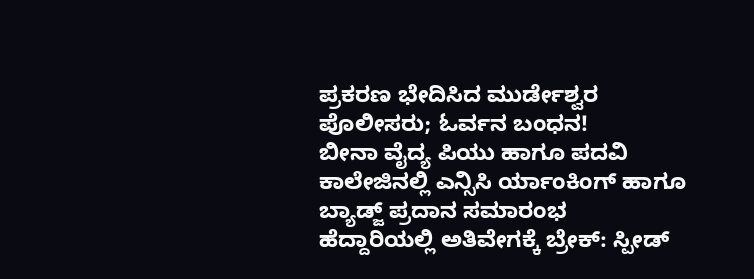ಪ್ರಕರಣ ಭೇದಿಸಿದ ಮುರ್ಡೇಶ್ವರ ಪೊಲೀಸರು; ಓರ್ವನ ಬಂಧನ!
ಬೀನಾ ವೈದ್ಯ ಪಿಯು ಹಾಗೂ ಪದವಿ ಕಾಲೇಜಿನಲ್ಲಿ ಎನ್ಸಿಸಿ ರ್ಯಾಂಕಿಂಗ್ ಹಾಗೂ ಬ್ಯಾಡ್ಜ್ ಪ್ರದಾನ ಸಮಾರಂಭ
ಹೆದ್ದಾರಿಯಲ್ಲಿ ಅತಿವೇಗಕ್ಕೆ ಬ್ರೇಕ್: ಸ್ಪೀಡ್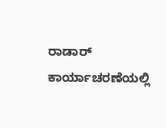ರಾಡಾರ್ ಕಾರ್ಯಾಚರಣೆಯಲ್ಲಿ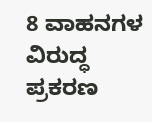8 ವಾಹನಗಳ ವಿರುದ್ಧ ಪ್ರಕರಣ